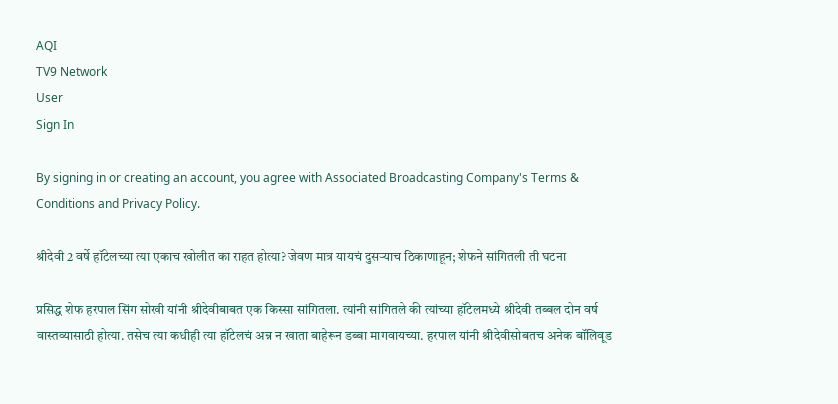AQI
TV9 Network
User
Sign In

By signing in or creating an account, you agree with Associated Broadcasting Company's Terms & Conditions and Privacy Policy.

श्रीदेवी 2 वर्षे हॉटेलच्या त्या एकाच खोलीत का राहत होत्या? जेवण मात्र यायचं दुसऱ्याच ठिकाणाहून; शेफने सांगितली ती घटना

प्रसिद्ध शेफ हरपाल सिंग सोखी यांनी श्रीदेवीबाबत एक किस्सा सांगितला. त्यांनी सांगितले की त्यांच्या हॉटेलमध्ये श्रीदेवी तब्बल दोन वर्ष वास्तव्यासाठी होत्या. तसेच त्या कधीही त्या हॉटेलचं अन्न न खाता बाहेरून डब्बा मागवायच्या. हरपाल यांनी श्रीदेवीसोबतच अनेक बॉलिवूड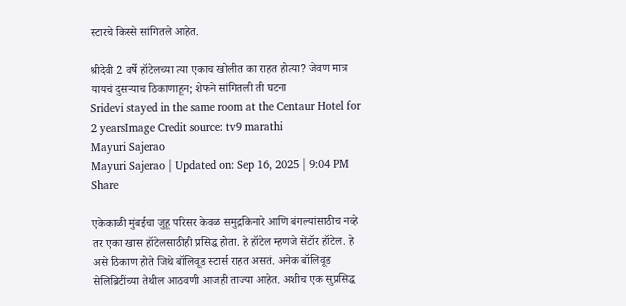स्टारचे किस्से सांगितले आहेत.

श्रीदेवी 2 वर्षे हॉटेलच्या त्या एकाच खोलीत का राहत होत्या? जेवण मात्र यायचं दुसऱ्याच ठिकाणाहून; शेफने सांगितली ती घटना
Sridevi stayed in the same room at the Centaur Hotel for 2 yearsImage Credit source: tv9 marathi
Mayuri Sajerao
Mayuri Sajerao | Updated on: Sep 16, 2025 | 9:04 PM
Share

एकेकाळी मुंबईचा जुहू परिसर केवळ समुद्रकिनारे आणि बंगल्यांसाठीच नव्हे तर एका खास हॉटेलसाठीही प्रसिद्ध होता. हे हॉटेल म्हणजे सेंटॉर हॉटेल. हे असे ठिकाण होते जिथे बॉलिवूड स्टार्स राहत असतं. अनेक बॉलिवूड सेलिब्रिटींच्या तेथील आठवणी आजही ताज्या आहेत. अशीच एक सुप्रसिद्ध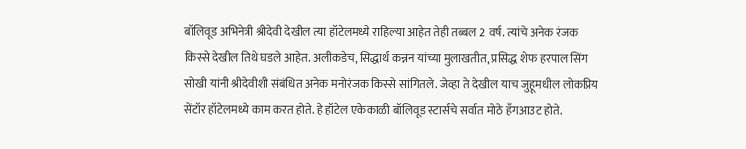बॉलिवूड अभिनेत्री श्रीदेवी देखील त्या हॉटेलमध्ये राहिल्या आहेत तेही तब्बल 2 वर्ष. त्यांचे अनेक रंजक किस्से देखील तिथे घडले आहेत. अलीकडेच, सिद्धार्थ कन्नन यांच्या मुलाखतीत, प्रसिद्ध शेफ हरपाल सिंग सोखी यांनी श्रीदेवीशी संबंधित अनेक मनोरंजक किस्से सांगितले. जेव्हा ते देखील याच जुहूमधील लोकप्रिय सेंटॉर हॉटेलमध्ये काम करत होते. हे हॉटेल एकेकाळी बॉलिवूड स्टार्सचे सर्वात मोठे हँगआउट होते.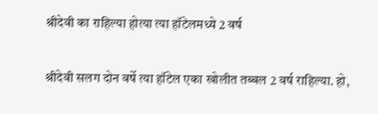श्रीदेवी का राहिल्या होत्या त्या हॉटेलमध्ये 2 वर्ष

श्रीदेवी सलग दोन वर्षे त्या हॉटेल एका खोलीत तब्बल 2 वर्ष राहिल्या. हो,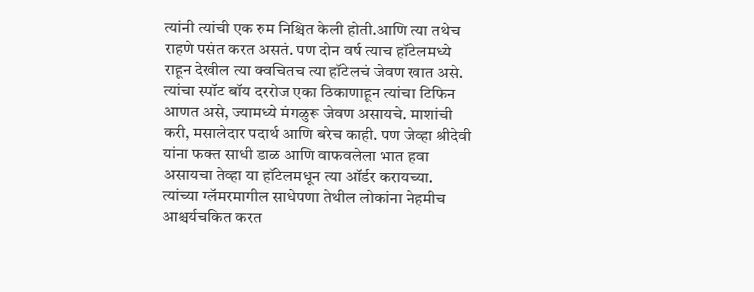त्यांनी त्यांची एक रुम निश्चित केली होती.आणि त्या तथेच राहणे पसंत करत असतं. पण दोन वर्ष त्याच हॉटेलमध्ये राहून देखील त्या क्वचितच त्या हॉटेलचं जेवण खात असे. त्यांचा स्पॉट बॉय दररोज एका ठिकाणाहून त्यांचा टिफिन आणत असे, ज्यामध्ये मंगळुरू जेवण असायचे. माशांची करी, मसालेदार पदार्थ आणि बरेच काही. पण जेव्हा श्रीदेवी यांना फक्त साधी डाळ आणि वाफवलेला भात हवा असायचा तेव्हा या हॉटेलमधून त्या ऑर्डर करायच्या. त्यांच्या ग्लॅमरमागील साधेपणा तेथील लोकांना नेहमीच आश्चर्यचकित करत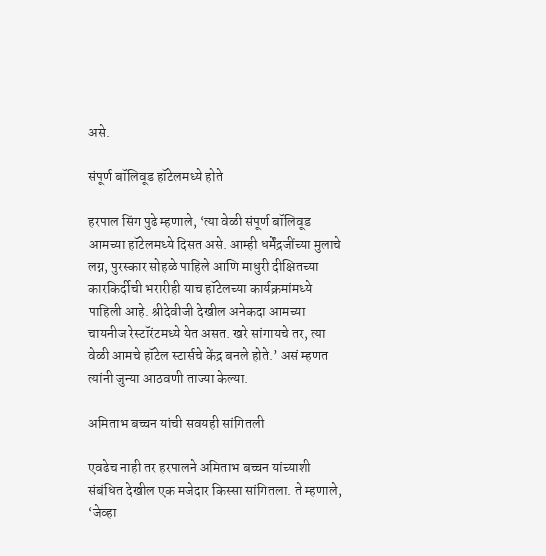असे.

संपूर्ण बॉलिवूड हॉटेलमध्ये होते

हरपाल सिंग पुढे म्हणाले, ‘त्या वेळी संपूर्ण बॉलिवूड आमच्या हॉटेलमध्ये दिसत असे. आम्ही धर्मेंद्रजींच्या मुलाचे लग्न, पुरस्कार सोहळे पाहिले आणि माधुरी दीक्षितच्या कारकिर्दीची भरारीही याच हॉटेलच्या कार्यक्रमांमध्ये पाहिली आहे. श्रीदेवीजी देखील अनेकदा आमच्या चायनीज रेस्टॉरंटमध्ये येत असत. खरे सांगायचे तर, त्या वेळी आमचे हॉटेल स्टार्सचे केंद्र बनले होते.’ असं म्हणत त्यांनी जुन्या आठवणी ताज्या केल्या.

अमिताभ बच्चन यांची सवयही सांगितली

एवढेच नाही तर हरपालने अमिताभ बच्चन यांच्याशी संबंधित देखील एक मजेदार किस्सा सांगितला. ते म्हणाले, ‘जेव्हा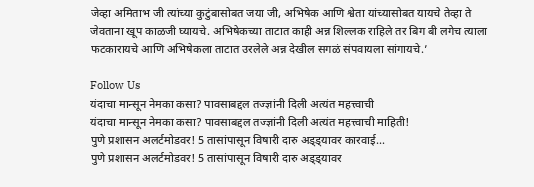जेव्हा अमिताभ जी त्यांच्या कुटुंबासोबत जया जी, अभिषेक आणि श्वेता यांच्यासोबत यायचे तेव्हा ते जेवताना खूप काळजी घ्यायचे. अभिषेकच्या ताटात काही अन्न शिल्लक राहिले तर बिग बी लगेच त्याला फटकारायचे आणि अभिषेकला ताटात उरलेले अन्न देखील सगळं संपवायला सांगायचे.’

Follow Us
यंदाचा मान्सून नेमका कसा? पावसाबद्दल तज्ज्ञांनी दिली अत्यंत महत्त्वाची
यंदाचा मान्सून नेमका कसा? पावसाबद्दल तज्ज्ञांनी दिली अत्यंत महत्त्वाची माहिती!
पुणे प्रशासन अलर्टमोडवर! 5 तासांपासून विषारी दारु अड्ड्यावर कारवाई...
पुणे प्रशासन अलर्टमोडवर! 5 तासांपासून विषारी दारु अड्ड्यावर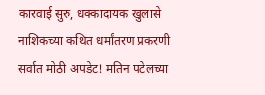कारवाई सुरु, धक्कादायक खुलासे
नाशिकच्या कथित धर्मांतरण प्रकरणी सर्वात मोठी अपडेट! मतिन पटेलच्या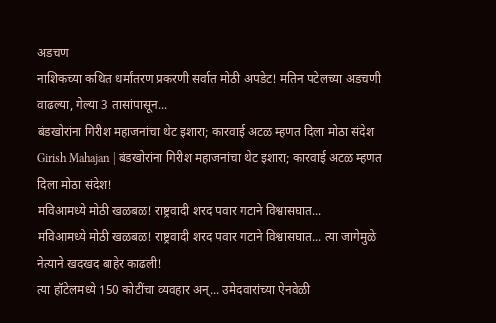अडचण
नाशिकच्या कथित धर्मांतरण प्रकरणी सर्वात मोठी अपडेट! मतिन पटेलच्या अडचणी वाढल्या, गेल्या 3 तासांपासून...
बंडखोरांना गिरीश महाजनांचा थेट इशारा; कारवाई अटळ म्हणत दिला मोठा संदेश
Girish Mahajan | बंडखोरांना गिरीश महाजनांचा थेट इशारा; कारवाई अटळ म्हणत दिला मोठा संदेश!
मविआमध्ये मोठी खळबळ! राष्ट्रवादी शरद पवार गटाने विश्वासघात...
मविआमध्ये मोठी खळबळ! राष्ट्रवादी शरद पवार गटाने विश्वासघात... त्या जागेमुळे नेत्याने खदखद बाहेर काढली!
त्या हॉटेलमध्ये 150 कोटींचा व्यवहार अन्... उमेदवारांच्या ऐनवेळी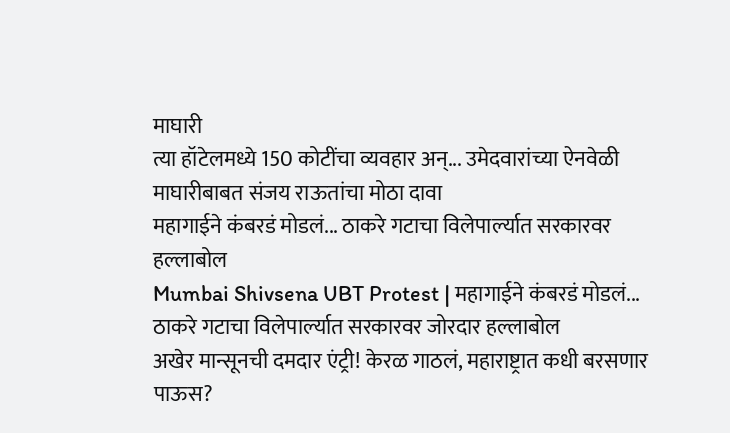माघारी
त्या हॉटेलमध्ये 150 कोटींचा व्यवहार अन्... उमेदवारांच्या ऐनवेळी माघारीबाबत संजय राऊतांचा मोठा दावा
महागाईने कंबरडं मोडलं... ठाकरे गटाचा विलेपार्ल्यात सरकारवर हल्लाबोल
Mumbai Shivsena UBT Protest | महागाईने कंबरडं मोडलं... ठाकरे गटाचा विलेपार्ल्यात सरकारवर जोरदार हल्लाबोल
अखेर मान्सूनची दमदार एंट्री! केरळ गाठलं, महाराष्ट्रात कधी बरसणार पाऊस?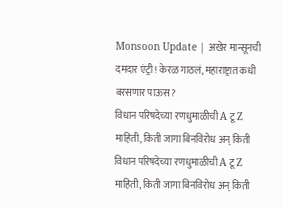Monsoon Update | अखेर मान्सूनची दमदार एंट्री! केरळ गाठलं, महाराष्ट्रात कधी बरसणार पाऊस?
विधान परिषदेच्या रणधुमाळीची A टू Z माहिती, किती जागा बिनविरोध अन् किती
विधान परिषदेच्या रणधुमाळीची A टू Z माहिती, किती जागा बिनविरोध अन् किती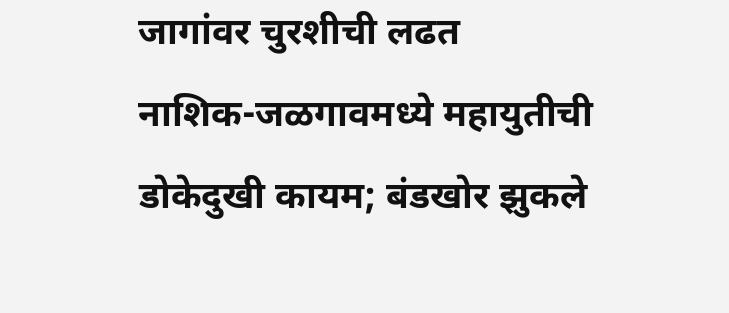जागांवर चुरशीची लढत
नाशिक-जळगावमध्ये महायुतीची डोकेदुखी कायम; बंडखोर झुकले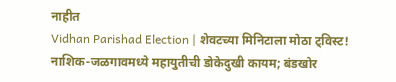नाहीत
Vidhan Parishad Election | शेवटच्या मिनिटाला मोठा ट्विस्ट! नाशिक-जळगावमध्ये महायुतीची डोकेदुखी कायम; बंडखोर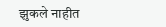झुकले नाहीत